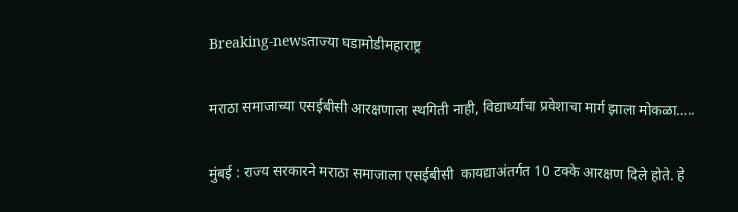Breaking-newsताज्या घडामोडीमहाराष्ट्र

मराठा समाजाच्या एसईबीसी आरक्षणाला स्थगिती नाही, विद्यार्थ्यांचा प्रवेशाचा मार्ग झाला मोकळा…..

मुंबई : राज्य सरकारने मराठा समाजाला एसईबीसी  कायद्याअंतर्गत 10 टक्के आरक्षण दिले होते. हे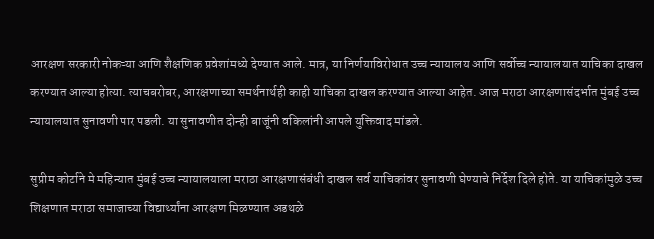आरक्षण सरकारी नोकऱ्या आणि शैक्षणिक प्रवेशांमध्ये देण्यात आले. मात्र, या निर्णयाविरोधात उच्च न्यायालय आणि सर्वोच्च न्यायालयात याचिका दाखल करण्यात आल्या होत्या. त्याचबरोबर, आरक्षणाच्या समर्थनार्थही काही याचिका दाखल करण्यात आल्या आहेत. आज मराठा आरक्षणासंदर्भात मुंबई उच्च न्यायालयात सुनावणी पार पडली. या सुनावणीत दोन्ही बाजूंनी वकिलांनी आपले युक्तिवाद मांडले.

सुप्रीम कोर्टाने मे महिन्यात मुंबई उच्च न्यायालयाला मराठा आरक्षणासंबंधी दाखल सर्व याचिकांवर सुनावणी घेण्याचे निर्देश दिले होते. या याचिकांमुळे उच्च शिक्षणात मराठा समाजाच्या विद्यार्थ्यांना आरक्षण मिळण्यात अडथळे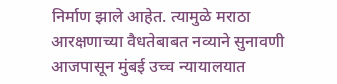निर्माण झाले आहेत. त्यामुळे मराठा आरक्षणाच्या वैधतेबाबत नव्याने सुनावणी आजपासून मुंबई उच्च न्यायालयात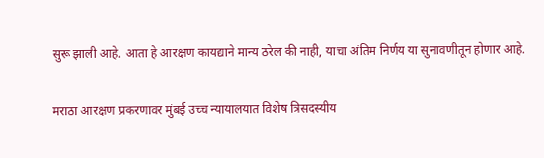सुरू झाली आहे. आता हे आरक्षण कायद्याने मान्य ठरेल की नाही, याचा अंतिम निर्णय या सुनावणीतून होणार आहे.

मराठा आरक्षण प्रकरणावर मुंबई उच्च न्यायालयात विशेष त्रिसदस्यीय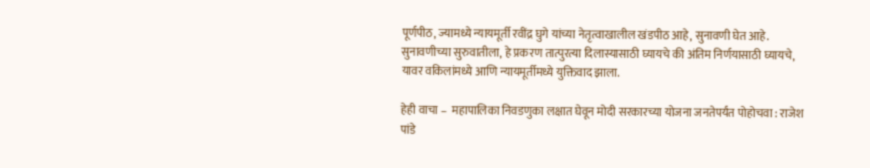पूर्णपीठ, ज्यामध्ये न्यायमूर्ती रवींद्र घुगे यांच्या नेतृत्वाखालील खंडपीठ आहे, सुनावणी घेत आहे. सुनावणीच्या सुरुवातीला, हे प्रकरण तात्पुरत्या दिलास्यासाठी घ्यायचे की अंतिम निर्णयासाठी घ्यायचे, यावर वकिलांमध्ये आणि न्यायमूर्तीमध्ये युक्तिवाद झाला.

हेही वाचा –  महापालिका निवडणुका लक्षात घेवून मोदी सरकारच्या योजना जनतेपर्यंत पोहोचवा : राजेश पांडे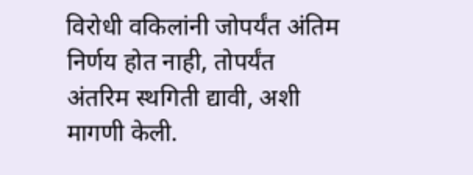विरोधी वकिलांनी जोपर्यंत अंतिम निर्णय होत नाही, तोपर्यंत अंतरिम स्थगिती द्यावी, अशी मागणी केली.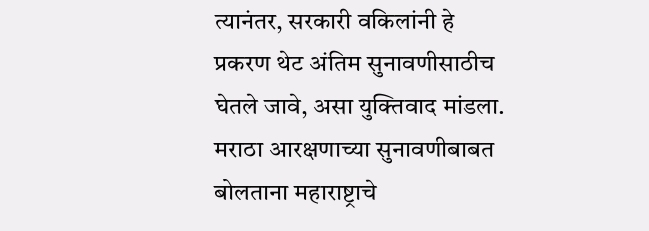त्यानंतर, सरकारी वकिलांनी हे प्रकरण थेट अंतिम सुनावणीसाठीच घेतले जावे, असा युक्तिवाद मांडला. मराठा आरक्षणाच्या सुनावणीबाबत बोलताना महाराष्ट्राचे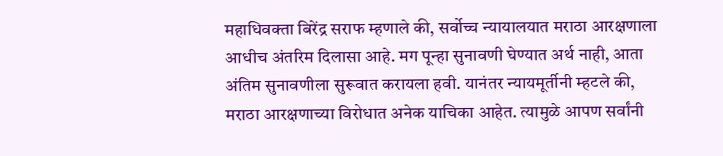महाधिवक्ता बिरेंद्र सराफ म्हणाले की, सर्वोच्च न्यायालयात मराठा आरक्षणाला आधीच अंतरिम दिलासा आहे. मग पून्हा सुनावणी घेण्यात अर्थ नाही, आता अंतिम सुनावणीला सुरूवात करायला हवी. यानंतर न्यायमूर्तीनी म्हटले की, मराठा आरक्षणाच्या विरोधात अनेक याचिका आहेत. त्यामुळे आपण सर्वांनी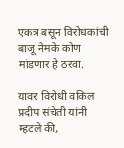एकत्र बसून विरोधकांची बाजू नेमके कोण मांडणार हे ठरवा.

यावर विरोधी वकिल प्रदीप संचेती यांनी म्हटले की,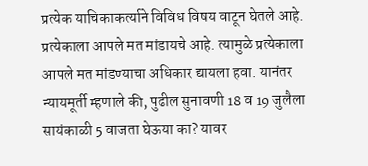प्रत्येक याचिकाकर्त्याने विविध विषय वाटून घेतले आहे. प्रत्येकाला आपले मत मांडायचे आहे. त्यामुळे प्रत्येकाला आपले मत मांडण्याचा अधिकार द्यायला हवा. यानंतर न्यायमूर्ती म्हणाले की, पुढील सुनावणी 18 व 19 जुलैला सायंकाळी 5 वाजता घेऊया का? यावर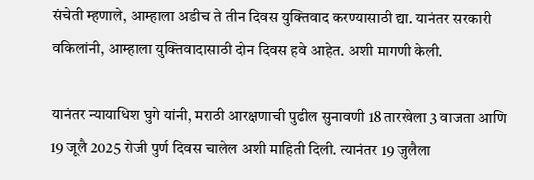संचेती म्हणाले, आम्हाला अडीच ते तीन दिवस युक्तिवाद करण्यासाठी द्या. यानंतर सरकारी वकिलांनी, आम्हाला युक्तिवादासाठी दोन दिवस हवे आहेत. अशी मागणी केली.

यानंतर न्यायाधिश घुगे यांनी, मराठी आरक्षणाची पुढील सुनावणी 18 तारखेला 3 वाजता आणि 19 जूलै 2025 रोजी पुर्ण दिवस चालेल अशी माहिती दिली. त्यानंतर 19 जुलैला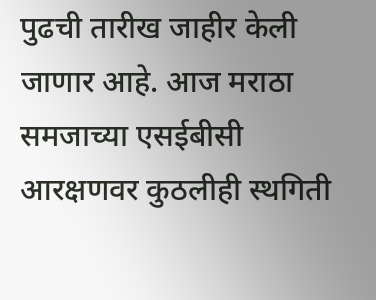पुढची तारीख जाहीर केली जाणार आहे. आज मराठा समजाच्या एसईबीसी आरक्षणवर कुठलीही स्थगिती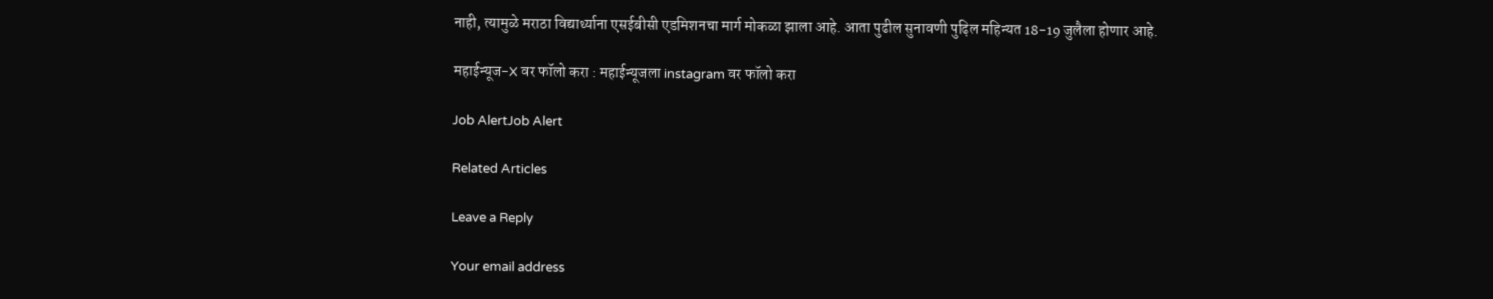नाही, त्यामुळे मराठा विद्यार्थ्याना एसईबीसी एडमिशनचा मार्ग मोकळा झाला आहे. आता पुढील सुनावणी पुढ़िल महिन्यत 18-19 जुलैला होणार आहे.

महाईन्यूज-X वर फॉलो करा : महाईन्यूजला instagram वर फॉलो करा

Job AlertJob Alert

Related Articles

Leave a Reply

Your email address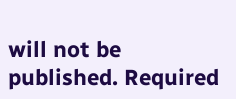will not be published. Required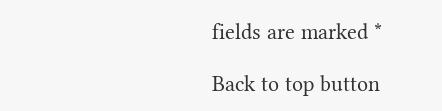fields are marked *

Back to top button